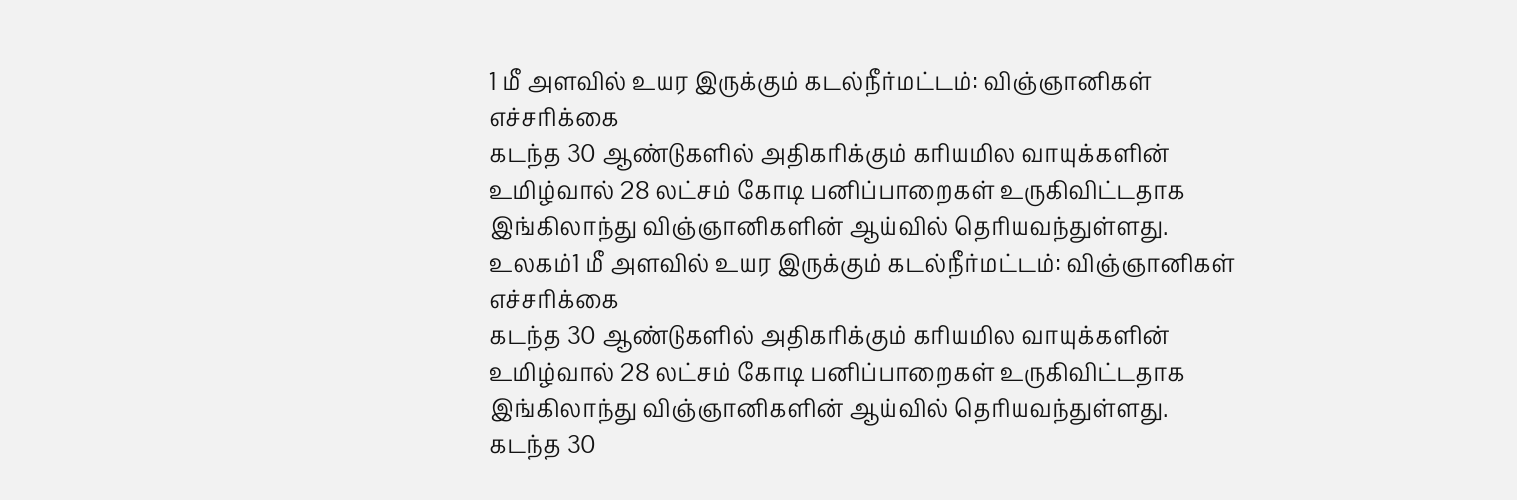1 மீ அளவில் உயர இருக்கும் கடல்நீர்மட்டம்: விஞ்ஞானிகள் எச்சரிக்கை
கடந்த 30 ஆண்டுகளில் அதிகரிக்கும் கரியமில வாயுக்களின் உமிழ்வால் 28 லட்சம் கோடி பனிப்பாறைகள் உருகிவிட்டதாக இங்கிலாந்து விஞ்ஞானிகளின் ஆய்வில் தெரியவந்துள்ளது.
உலகம்1 மீ அளவில் உயர இருக்கும் கடல்நீர்மட்டம்: விஞ்ஞானிகள் எச்சரிக்கை
கடந்த 30 ஆண்டுகளில் அதிகரிக்கும் கரியமில வாயுக்களின் உமிழ்வால் 28 லட்சம் கோடி பனிப்பாறைகள் உருகிவிட்டதாக இங்கிலாந்து விஞ்ஞானிகளின் ஆய்வில் தெரியவந்துள்ளது.
கடந்த 30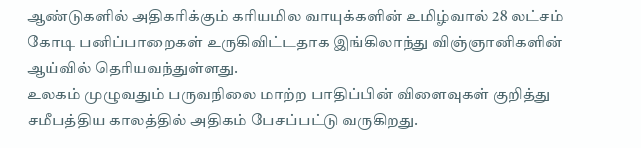ஆண்டுகளில் அதிகரிக்கும் கரியமில வாயுக்களின் உமிழ்வால் 28 லட்சம் கோடி பனிப்பாறைகள் உருகிவிட்டதாக இங்கிலாந்து விஞ்ஞானிகளின் ஆய்வில் தெரியவந்துள்ளது.
உலகம் முழுவதும் பருவநிலை மாற்ற பாதிப்பின் விளைவுகள் குறித்து சமீபத்திய காலத்தில் அதிகம் பேசப்பட்டு வருகிறது.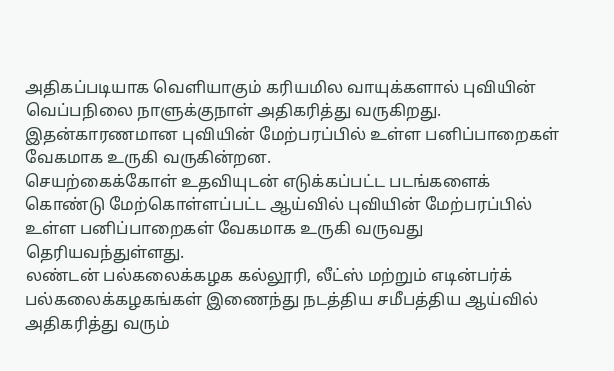அதிகப்படியாக வெளியாகும் கரியமில வாயுக்களால் புவியின் வெப்பநிலை நாளுக்குநாள் அதிகரித்து வருகிறது. இதன்காரணமான புவியின் மேற்பரப்பில் உள்ள பனிப்பாறைகள் வேகமாக உருகி வருகின்றன.
செயற்கைக்கோள் உதவியுடன் எடுக்கப்பட்ட படங்களைக் கொண்டு மேற்கொள்ளப்பட்ட ஆய்வில் புவியின் மேற்பரப்பில் உள்ள பனிப்பாறைகள் வேகமாக உருகி வருவது தெரியவந்துள்ளது.
லண்டன் பல்கலைக்கழக கல்லூரி, லீட்ஸ் மற்றும் எடின்பர்க் பல்கலைக்கழகங்கள் இணைந்து நடத்திய சமீபத்திய ஆய்வில் அதிகரித்து வரும்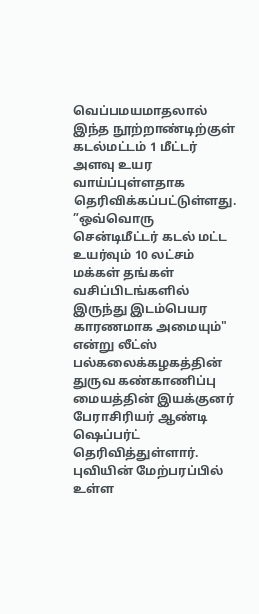வெப்பமயமாதலால் இந்த நூற்றாண்டிற்குள் கடல்மட்டம் 1 மீட்டர் அளவு உயர வாய்ப்புள்ளதாக தெரிவிக்கப்பட்டுள்ளது.
”ஒவ்வொரு சென்டிமீட்டர் கடல் மட்ட உயர்வும் 10 லட்சம் மக்கள் தங்கள் வசிப்பிடங்களில் இருந்து இடம்பெயர காரணமாக அமையும்" என்று லீட்ஸ் பல்கலைக்கழகத்தின் துருவ கண்காணிப்பு மையத்தின் இயக்குனர் பேராசிரியர் ஆண்டி ஷெப்பர்ட் தெரிவித்துள்ளார்.
புவியின் மேற்பரப்பில் உள்ள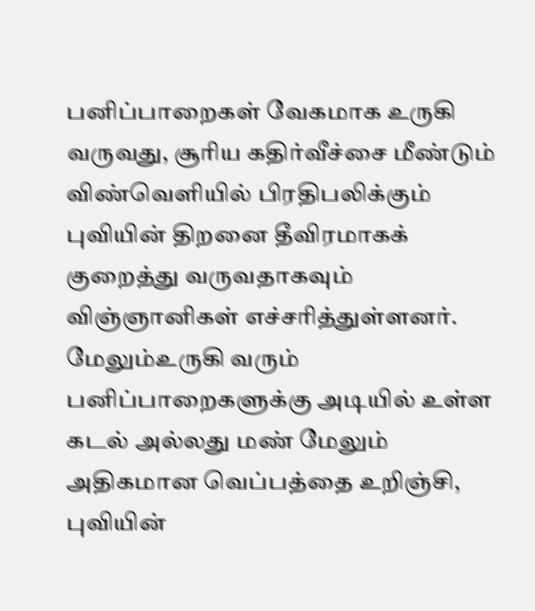பனிப்பாறைகள் வேகமாக உருகி வருவது, சூரிய கதிர்வீச்சை மீண்டும் விண்வெளியில் பிரதிபலிக்கும் புவியின் திறனை தீவிரமாகக் குறைத்து வருவதாகவும் விஞ்ஞானிகள் எச்சரித்துள்ளனர். மேலும்உருகி வரும் பனிப்பாறைகளுக்கு அடியில் உள்ள கடல் அல்லது மண் மேலும் அதிகமான வெப்பத்தை உறிஞ்சி, புவியின்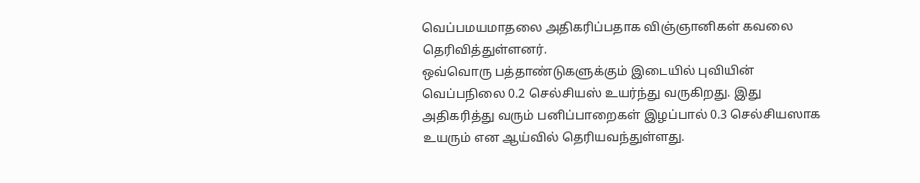வெப்பமயமாதலை அதிகரிப்பதாக விஞ்ஞானிகள் கவலை தெரிவித்துள்ளனர்.
ஒவ்வொரு பத்தாண்டுகளுக்கும் இடையில் புவியின் வெப்பநிலை 0.2 செல்சியஸ் உயர்ந்து வருகிறது. இது அதிகரித்து வரும் பனிப்பாறைகள் இழப்பால் 0.3 செல்சியஸாக உயரும் என ஆய்வில் தெரியவந்துள்ளது.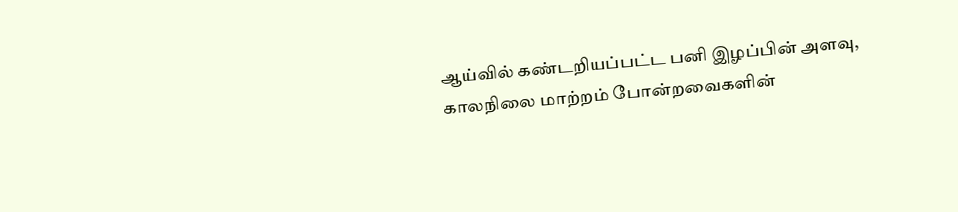ஆய்வில் கண்டறியப்பட்ட பனி இழப்பின் அளவு, காலநிலை மாற்றம் போன்றவைகளின்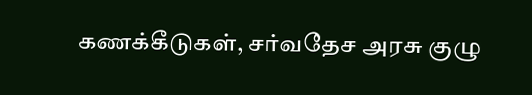கணக்கீடுகள், சர்வதேச அரசு குழு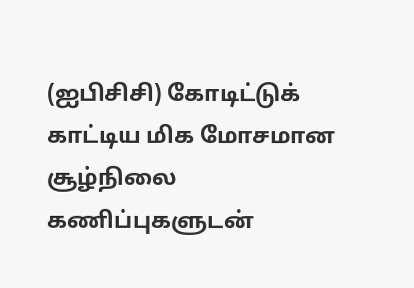(ஐபிசிசி) கோடிட்டுக் காட்டிய மிக மோசமான சூழ்நிலை கணிப்புகளுடன்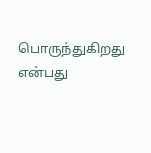பொருந்துகிறது என்பது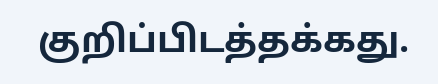குறிப்பிடத்தக்கது.